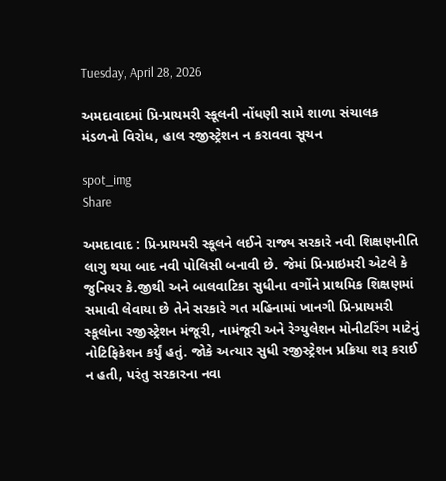Tuesday, April 28, 2026

અમદાવાદમાં પ્રિ-પ્રાયમરી સ્કૂલની નોંધણી સામે શાળા સંચાલક મંડળનો વિરોધ, હાલ રજીસ્ટ્રેશન ન કરાવવા સૂચન

spot_img
Share

અમદાવાદ : પ્રિ-પ્રાયમરી સ્કૂલને લઈને રાજ્ય સરકારે નવી શિક્ષણનીતિ લાગુ થયા બાદ નવી પોલિસી બનાવી છે. જેમાં પ્રિ-પ્રાઇમરી એટલે કે જુનિયર કે.જીથી અને બાલવાટિકા સુધીના વર્ગોને પ્રાથમિક શિક્ષણમાં સમાવી લેવાયા છે તેને સરકારે ગત મહિનામાં ખાનગી પ્રિ-પ્રાયમરી સ્કૂલોના રજીસ્ટ્રેશન મંજૂરી, નામંજૂરી અને રેગ્યુલેશન મોનીટરિંગ માટેનું નોટિફિકેશન કર્યું હતું. જોકે અત્યાર સુધી રજીસ્ટ્રેશન પ્રક્રિયા શરૂ કરાઈ ન હતી, પરંતુ સરકારના નવા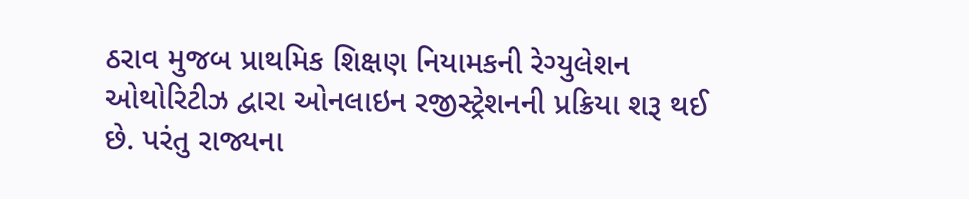ઠરાવ મુજબ પ્રાથમિક શિક્ષણ નિયામકની રેગ્યુલેશન ઓથોરિટીઝ દ્વારા ઓનલાઇન રજીસ્ટ્રેશનની પ્રક્રિયા શરૂ થઈ છે. પરંતુ રાજ્યના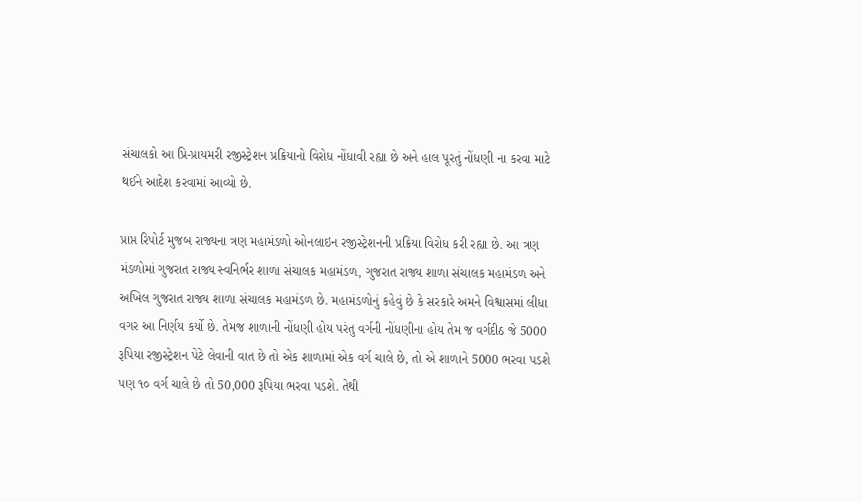સંચાલકો આ પ્રિ-પ્રાયમરી રજીસ્ટ્રેશન પ્રક્રિયાનો વિરોધ નોંધાવી રહ્યા છે અને હાલ પૂરતું નોંધણી ના કરવા માટે થઈને આદેશ કરવામાં આવ્યો છે.

પ્રાપ્ત રિપોર્ટ મુજબ રાજ્યના ત્રણ મહામંડળો ઓનલાઇન રજીસ્ટ્રેશનની પ્રક્રિયા વિરોધ કરી રહ્યા છે. આ ત્રણ મંડળોમાં ગુજરાત રાજ્ય સ્વનિર્ભર શાળા સંચાલક મહામંડળ, ગુજરાત રાજ્ય શાળા સંચાલક મહામંડળ અને અખિલ ગુજરાત રાજ્ય શાળા સંચાલક મહામંડળ છે. મહામંડળોનું કહેવું છે કે સરકારે અમને વિશ્વાસમાં લીધા વગર આ નિર્ણય કર્યો છે. તેમજ શાળાની નોંધણી હોય પરંતુ વર્ગની નોંધણીના હોય તેમ જ વર્ગદીઠ જે 5000 રૂપિયા રજીસ્ટ્રેશન પેટે લેવાની વાત છે તો એક શાળામાં એક વર્ગ ચાલે છે, તો એ શાળાને 5000 ભરવા પડશે પણ ૧૦ વર્ગ ચાલે છે તો 50,000 રૂપિયા ભરવા પડશે. તેથી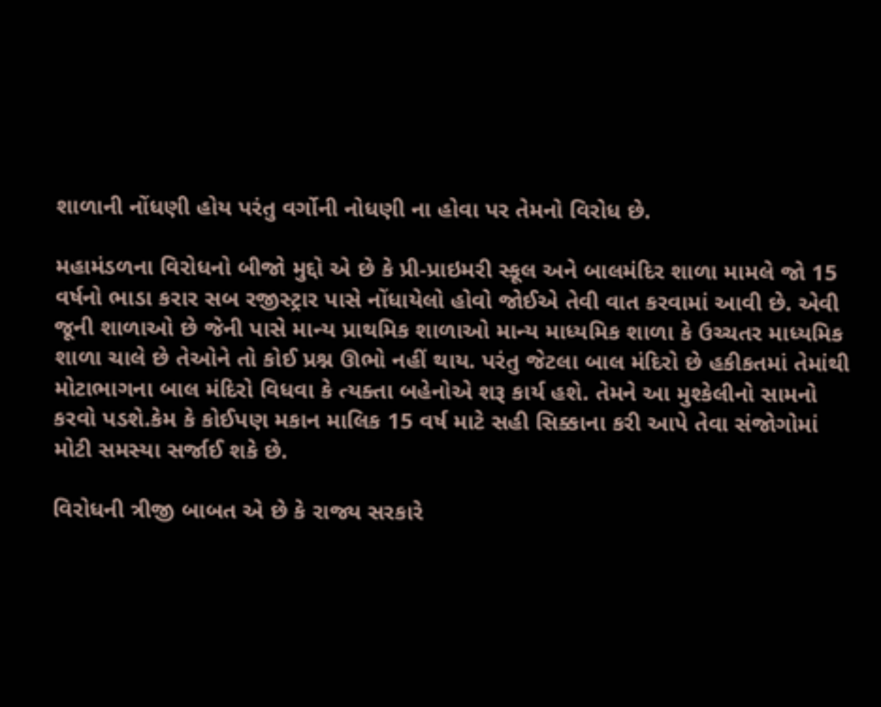શાળાની નોંધણી હોય પરંતુ વર્ગોની નોધણી ના હોવા પર તેમનો વિરોધ છે.

મહામંડળના વિરોધનો બીજો મુદ્દો એ છે કે પ્રી-પ્રાઇમરી સ્કૂલ અને બાલમંદિર શાળા મામલે જો 15 વર્ષનો ભાડા કરાર સબ રજીસ્ટ્રાર પાસે નોંધાયેલો હોવો જોઈએ તેવી વાત કરવામાં આવી છે. એવી જૂની શાળાઓ છે જેની પાસે માન્ય પ્રાથમિક શાળાઓ માન્ય માધ્યમિક શાળા કે ઉચ્ચતર માધ્યમિક શાળા ચાલે છે તેઓને તો કોઈ પ્રશ્ન ઊભો નહીં થાય. પરંતુ જેટલા બાલ મંદિરો છે હકીકતમાં તેમાંથી મોટાભાગના બાલ મંદિરો વિધવા કે ત્યક્તા બહેનોએ શરૂ કાર્ય હશે. તેમને આ મુશ્કેલીનો સામનો કરવો પડશે.કેમ કે કોઈપણ મકાન માલિક 15 વર્ષ માટે સહી સિક્કાના કરી આપે તેવા સંજોગોમાં મોટી સમસ્યા સર્જાઈ શકે છે.

વિરોધની ત્રીજી બાબત એ છે કે રાજ્ય સરકારે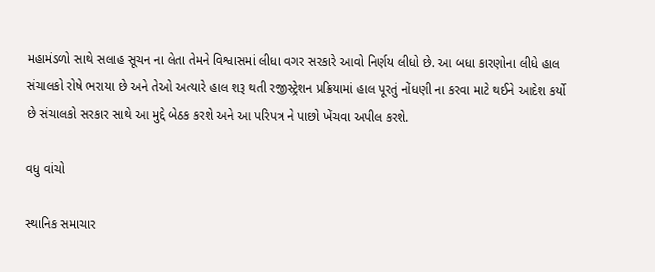મહામંડળો સાથે સલાહ સૂચન ના લેતા તેમને વિશ્વાસમાં લીધા વગર સરકારે આવો નિર્ણય લીધો છે. આ બધા કારણોના લીધે હાલ સંચાલકો રોષે ભરાયા છે અને તેઓ અત્યારે હાલ શરૂ થતી રજીસ્ટ્રેશન પ્રક્રિયામાં હાલ પૂરતું નોંધણી ના કરવા માટે થઈને આદેશ કર્યો છે સંચાલકો સરકાર સાથે આ મુદ્દે બેઠક કરશે અને આ પરિપત્ર ને પાછો ખેંચવા અપીલ કરશે.

વધુ વાંચો

સ્થાનિક સમાચાર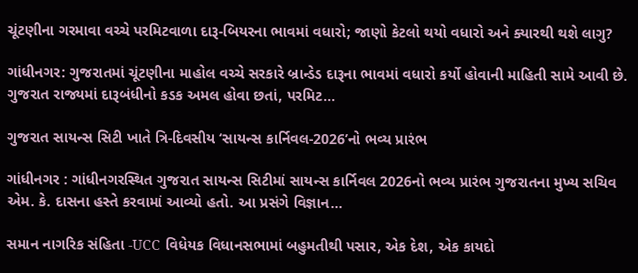ચૂંટણીના ગરમાવા વચ્ચે પરમિટવાળા દારૂ-બિયરના ભાવમાં વધારો; જાણો કેટલો થયો વધારો અને ક્યારથી થશે લાગુ?

ગાંધીનગર: ગુજરાતમાં ચૂંટણીના માહોલ વચ્ચે સરકારે બ્રાન્ડેડ દારૂના ભાવમાં વધારો કર્યો હોવાની માહિતી સામે આવી છે. ગુજરાત રાજ્યમાં દારૂબંધીનો કડક અમલ હોવા છતાં, પરમિટ...

ગુજરાત સાયન્સ સિટી ખાતે ત્રિ-દિવસીય ‘સાયન્સ કાર્નિવલ-2026’નો ભવ્ય પ્રારંભ

ગાંધીનગર : ગાંધીનગરસ્થિત ગુજરાત સાયન્સ સિટીમાં સાયન્સ કાર્નિવલ 2026નો ભવ્ય પ્રારંભ ગુજરાતના મુખ્ય સચિવ એમ. કે. દાસના હસ્તે કરવામાં આવ્યો હતો. આ પ્રસંગે વિજ્ઞાન...

સમાન નાગરિક સંહિતા -UCC વિધેયક વિધાનસભામાં બહુમતીથી પસાર, એક દેશ, એક કાયદો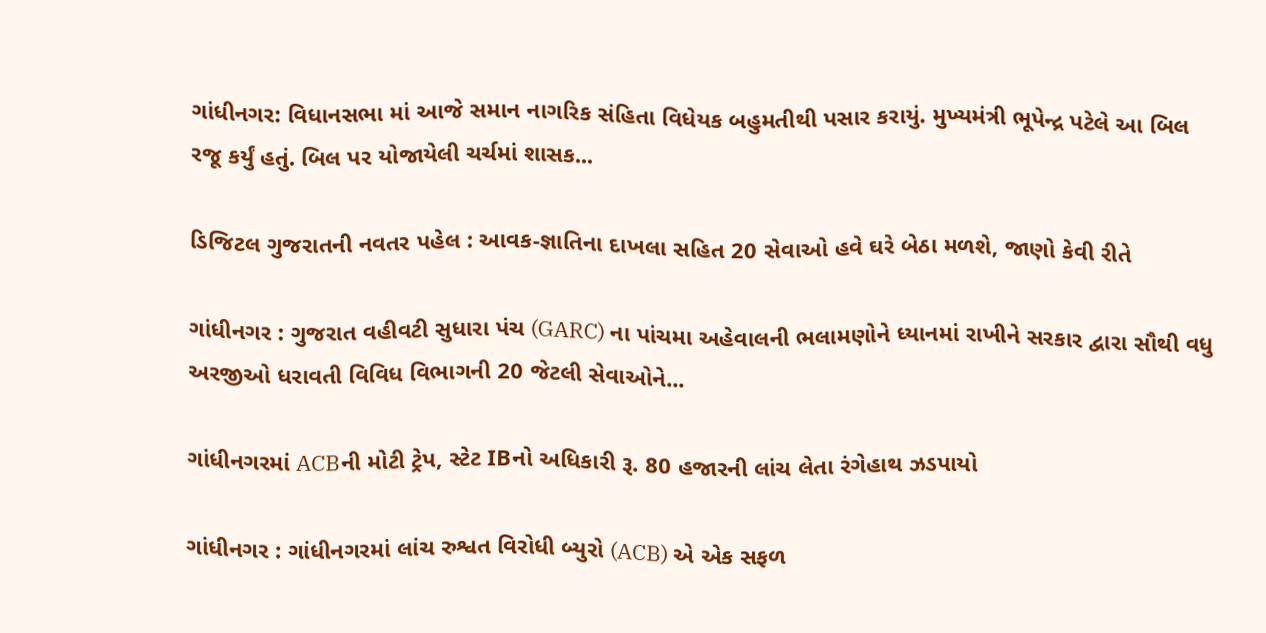ગાંધીનગર: વિધાનસભા માં આજે સમાન નાગરિક સંહિતા વિધેયક બહુમતીથી પસાર કરાયું. મુખ્યમંત્રી ભૂપેન્દ્ર પટેલે આ બિલ રજૂ કર્યું હતું. બિલ પર યોજાયેલી ચર્ચમાં શાસક...

ડિજિટલ ગુજરાતની નવતર પહેલ : આવક-જ્ઞાતિના દાખલા સહિત 20 સેવાઓ હવે ઘરે બેઠા મળશે, જાણો કેવી રીતે

ગાંધીનગર : ગુજરાત વહીવટી સુધારા પંચ (GARC) ના પાંચમા અહેવાલની ભલામણોને ધ્યાનમાં રાખીને સરકાર દ્વારા સૌથી વધુ અરજીઓ ધરાવતી વિવિધ વિભાગની 20 જેટલી સેવાઓને...

ગાંધીનગરમાં ACBની મોટી ટ્રેપ, સ્ટેટ IBનો અધિકારી રૂ. 80 હજારની લાંચ લેતા રંગેહાથ ઝડપાયો

ગાંધીનગર : ગાંધીનગરમાં લાંચ રુશ્વત વિરોધી બ્યુરો (ACB) એ એક સફળ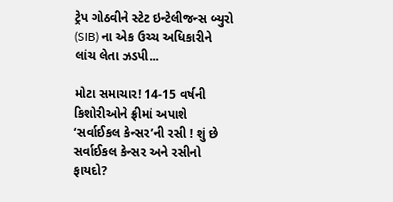ટ્રેપ ગોઠવીને સ્ટેટ ઇન્ટેલીજન્સ બ્યુરો (SIB) ના એક ઉચ્ચ અધિકારીને લાંચ લેતા ઝડપી...

મોટા સમાચાર! 14-15 વર્ષની કિશોરીઓને ફ્રીમાં અપાશે ‘સર્વાઈકલ કેન્સર’ની રસી ! શું છે સર્વાઈકલ કેન્સર અને રસીનો ફાયદો?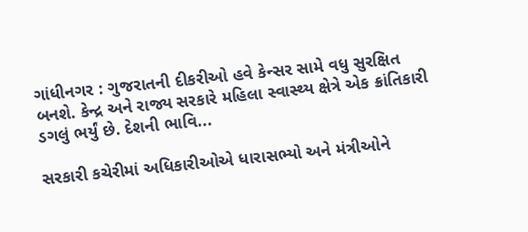ગાંધીનગર : ગુજરાતની દીકરીઓ હવે કેન્સર સામે વધુ સુરક્ષિત બનશે. કેન્દ્ર અને રાજ્ય સરકારે મહિલા સ્વાસ્થ્ય ક્ષેત્રે એક ક્રાંતિકારી ડગલું ભર્યું છે. દેશની ભાવિ...

સરકારી કચેરીમાં અધિકારીઓએ ધારાસભ્યો અને મંત્રીઓને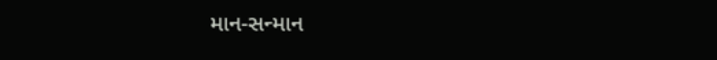માન-સન્માન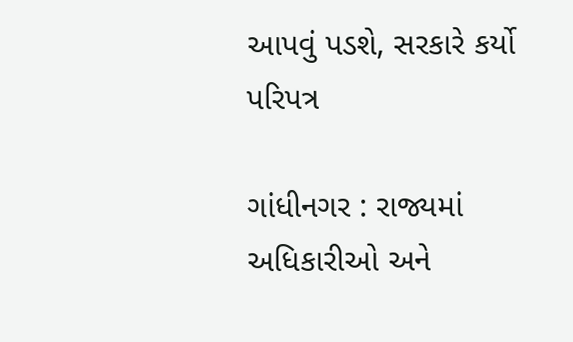આપવું પડશે, સરકારે કર્યો પરિપત્ર

ગાંધીનગર : રાજ્યમાં અધિકારીઓ અને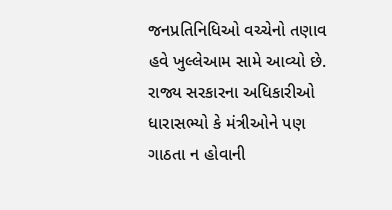જનપ્રતિનિધિઓ વચ્ચેનો તણાવ હવે ખુલ્લેઆમ સામે આવ્યો છે. રાજ્ય સરકારના અધિકારીઓ ધારાસભ્યો કે મંત્રીઓને પણ ગાઠતા ન હોવાની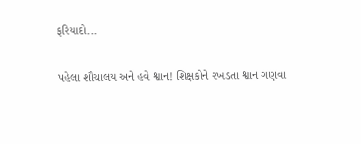ફરિયાદો...

પહેલા શૌચાલય અને હવે શ્વાન! શિક્ષકોને રખડતા શ્વાન ગણવા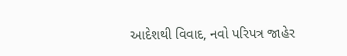આદેશથી વિવાદ, નવો પરિપત્ર જાહેર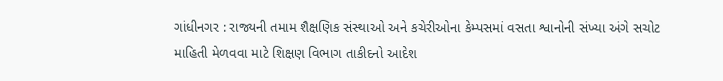ગાંધીનગર : રાજ્યની તમામ શૈક્ષણિક સંસ્થાઓ અને કચેરીઓના કેમ્પસમાં વસતા શ્વાનોની સંખ્યા અંગે સચોટ માહિતી મેળવવા માટે શિક્ષણ વિભાગ તાકીદનો આદેશ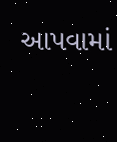આપવામાં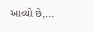આવ્યો છે,...